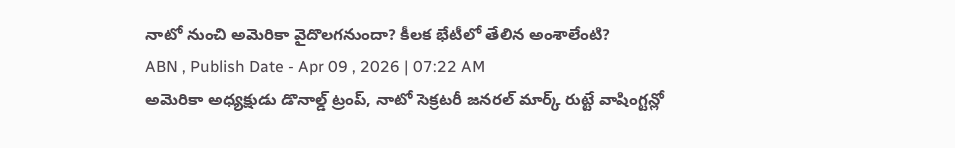నాటో నుంచి అమెరికా వైదొలగనుందా? కీలక భేటీలో తేలిన అంశాలేంటి?
ABN , Publish Date - Apr 09 , 2026 | 07:22 AM
అమెరికా అధ్యక్షుడు డొనాల్డ్ ట్రంప్, నాటో సెక్రటరీ జనరల్ మార్క్ రుట్టే వాషింగ్టన్లో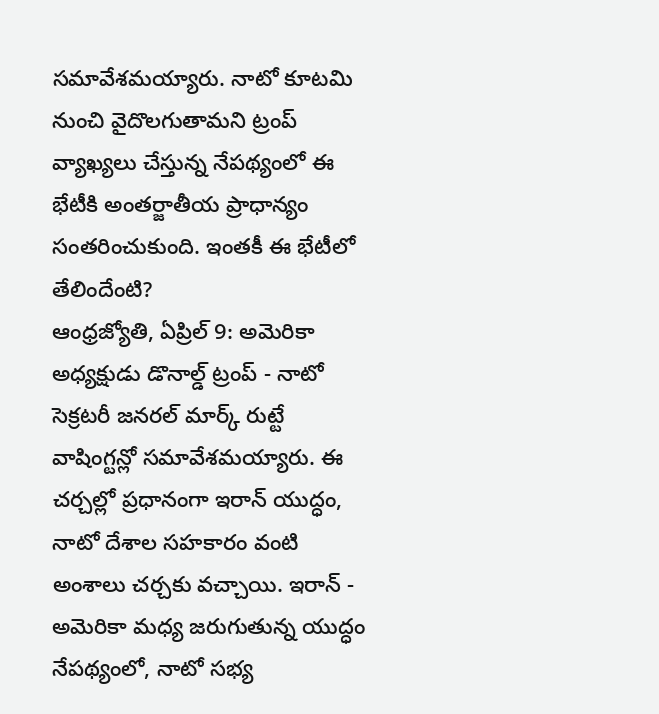సమావేశమయ్యారు. నాటో కూటమి నుంచి వైదొలగుతామని ట్రంప్ వ్యాఖ్యలు చేస్తున్న నేపథ్యంలో ఈ భేటీకి అంతర్జాతీయ ప్రాధాన్యం సంతరించుకుంది. ఇంతకీ ఈ భేటీలో తేలిందేంటి?
ఆంధ్రజ్యోతి, ఏప్రిల్ 9: అమెరికా అధ్యక్షుడు డొనాల్డ్ ట్రంప్ - నాటో సెక్రటరీ జనరల్ మార్క్ రుట్టే వాషింగ్టన్లో సమావేశమయ్యారు. ఈ చర్చల్లో ప్రధానంగా ఇరాన్ యుద్ధం, నాటో దేశాల సహకారం వంటి అంశాలు చర్చకు వచ్చాయి. ఇరాన్ - అమెరికా మధ్య జరుగుతున్న యుద్ధం నేపథ్యంలో, నాటో సభ్య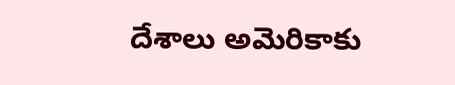దేశాలు అమెరికాకు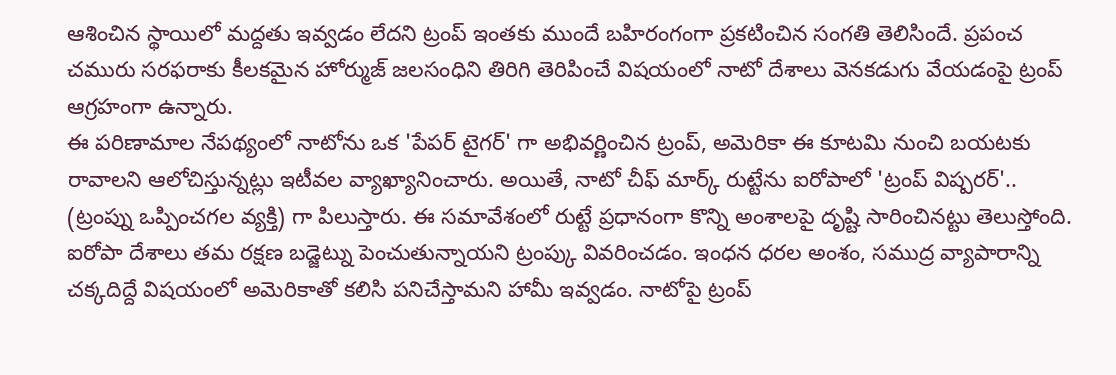ఆశించిన స్థాయిలో మద్దతు ఇవ్వడం లేదని ట్రంప్ ఇంతకు ముందే బహిరంగంగా ప్రకటించిన సంగతి తెలిసిందే. ప్రపంచ చమురు సరఫరాకు కీలకమైన హోర్ముజ్ జలసంధిని తిరిగి తెరిపించే విషయంలో నాటో దేశాలు వెనకడుగు వేయడంపై ట్రంప్ ఆగ్రహంగా ఉన్నారు.
ఈ పరిణామాల నేపథ్యంలో నాటోను ఒక 'పేపర్ టైగర్' గా అభివర్ణించిన ట్రంప్, అమెరికా ఈ కూటమి నుంచి బయటకు రావాలని ఆలోచిస్తున్నట్లు ఇటీవల వ్యాఖ్యానించారు. అయితే, నాటో చీఫ్ మార్క్ రుట్టేను ఐరోపాలో 'ట్రంప్ విష్పరర్'.. (ట్రంప్ను ఒప్పించగల వ్యక్తి) గా పిలుస్తారు. ఈ సమావేశంలో రుట్టే ప్రధానంగా కొన్ని అంశాలపై దృష్టి సారించినట్టు తెలుస్తోంది. ఐరోపా దేశాలు తమ రక్షణ బడ్జెట్ను పెంచుతున్నాయని ట్రంప్కు వివరించడం. ఇంధన ధరల అంశం, సముద్ర వ్యాపారాన్ని చక్కదిద్దే విషయంలో అమెరికాతో కలిసి పనిచేస్తామని హామీ ఇవ్వడం. నాటోపై ట్రంప్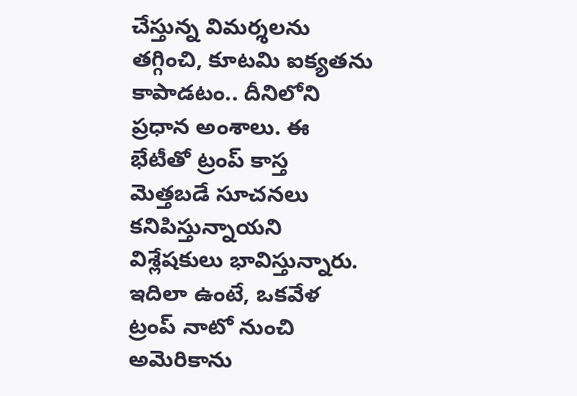చేస్తున్న విమర్శలను తగ్గించి, కూటమి ఐక్యతను కాపాడటం.. దీనిలోని ప్రధాన అంశాలు. ఈ భేటీతో ట్రంప్ కాస్త మెత్తబడే సూచనలు కనిపిస్తున్నాయని విశ్లేషకులు భావిస్తున్నారు.
ఇదిలా ఉంటే, ఒకవేళ ట్రంప్ నాటో నుంచి అమెరికాను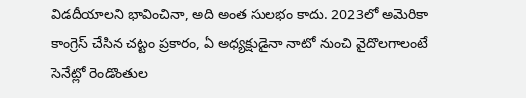విడదీయాలని భావించినా, అది అంత సులభం కాదు. 2023లో అమెరికా కాంగ్రెస్ చేసిన చట్టం ప్రకారం, ఏ అధ్యక్షుడైనా నాటో నుంచి వైదొలగాలంటే సెనేట్లో రెండొంతుల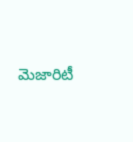మెజారిటీ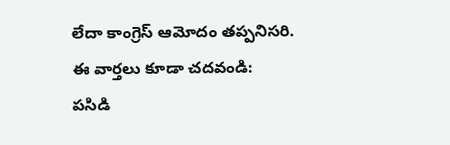లేదా కాంగ్రెస్ ఆమోదం తప్పనిసరి.
ఈ వార్తలు కూడా చదవండి:
పసిడి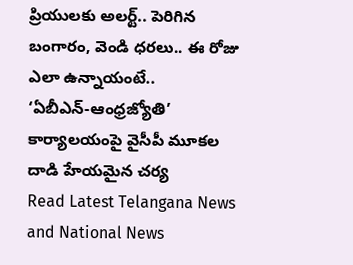ప్రియులకు అలర్ట్.. పెరిగిన బంగారం, వెండి ధరలు.. ఈ రోజు ఎలా ఉన్నాయంటే..
‘ఏబీఎన్-ఆంధ్రజ్యోతి’ కార్యాలయంపై వైసీపీ మూకల దాడి హేయమైన చర్య
Read Latest Telangana News and National News